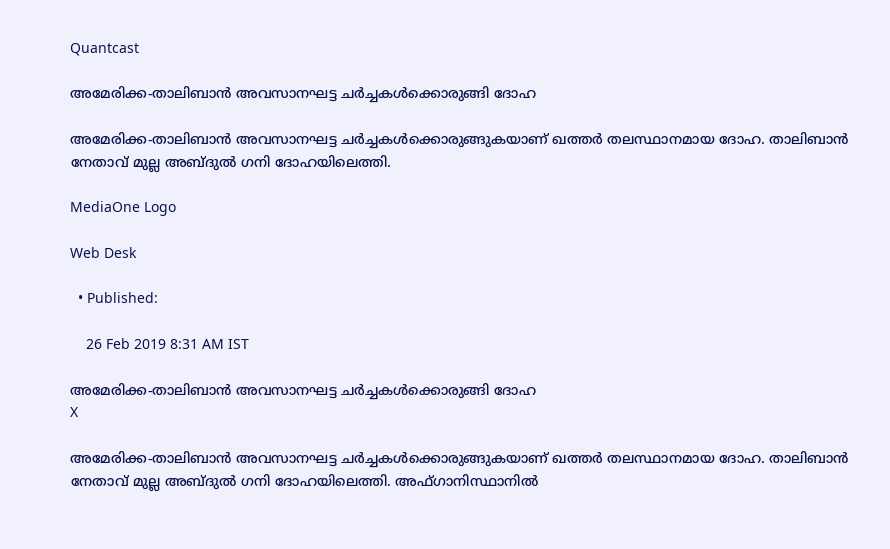Quantcast

അമേരിക്ക-താലിബാന്‍ അവസാനഘട്ട ചര്‍ച്ചകള്‍ക്കൊരുങ്ങി ദോഹ

അമേരിക്ക-താലിബാന്‍ അവസാനഘട്ട ചര്‍ച്ചകള്‍ക്കൊരുങ്ങുകയാണ് ഖത്തര്‍ തലസ്ഥാനമായ ദോഹ. താലിബാന്‍ നേതാവ് മുല്ല അബ്ദുല്‍ ഗനി ദോഹയിലെത്തി.

MediaOne Logo

Web Desk

  • Published:

    26 Feb 2019 8:31 AM IST

അമേരിക്ക-താലിബാന്‍ അവസാനഘട്ട ചര്‍ച്ചകള്‍ക്കൊരുങ്ങി ദോഹ
X

അമേരിക്ക-താലിബാന്‍ അവസാനഘട്ട ചര്‍ച്ചകള്‍ക്കൊരുങ്ങുകയാണ് ഖത്തര്‍ തലസ്ഥാനമായ ദോഹ. താലിബാന്‍ നേതാവ് മുല്ല അബ്ദുല്‍ ഗനി ദോഹയിലെത്തി. അഫ്ഗാനിസ്ഥാനില്‍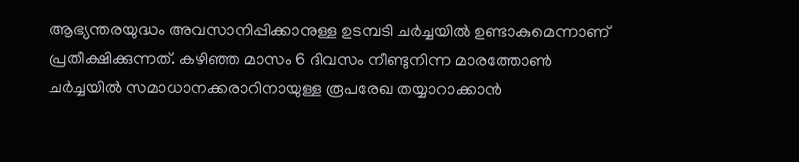ആഭ്യന്തരയുദ്ധം അവസാനിപ്പിക്കാനുള്ള ഉടമ്പടി ചര്‍ച്ചയില്‍ ഉണ്ടാകുമെന്നാണ് പ്രതീക്ഷിക്കുന്നത്. കഴിഞ്ഞ മാസം 6 ദിവസം നീണ്ടുനിന്ന മാരത്തോണ്‍ ചര്‍ച്ചയില്‍ സമാധാനക്കരാറിനായുള്ള രൂപരേഖ തയ്യാറാക്കാന്‍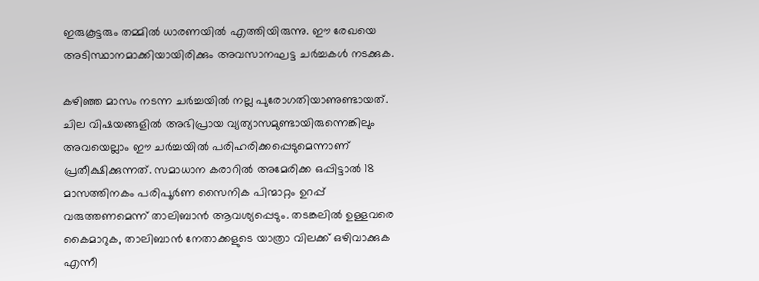ഇരുകൂട്ടരും തമ്മില്‍ ധാരണയില്‍ എത്തിയിരുന്നു. ഈ രേഖയെ അടിസ്ഥാനമാക്കിയായിരിക്കും അവസാനഘട്ട ചര്‍ച്ചകള്‍ നടക്കുക.

കഴിഞ്ഞ മാസം നടന്ന ചർച്ചയിൽ നല്ല പുരോഗതിയാണുണ്ടായത്. ചില വിഷയങ്ങളിൽ അഭിപ്രായ വ്യത്യാസമുണ്ടായിരുന്നെങ്കിലും അവയെല്ലാം ഈ ചർച്ചയിൽ പരിഹരിക്കപ്പെടുമെന്നാണ് പ്രതീക്ഷിക്കുന്നത്. സമാധാന കരാറിൽ അമേരിക്ക ഒപ്പിട്ടാൽ 18 മാസത്തിനകം പരിപൂർണ സൈനിക പിന്മാറ്റം ഉറപ്പ് വരുത്തണമെന്ന് താലിബാൻ ആവശ്യപ്പെടും. തടങ്കലിൽ ഉള്ളവരെ കൈമാറുക, താലിബാൻ നേതാക്കളുടെ യാത്രാ വിലക്ക് ഒഴിവാക്കുക എന്നീ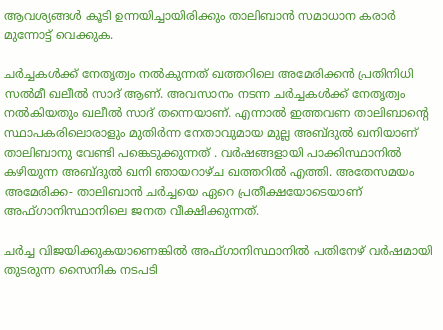ആവശ്യങ്ങൾ കൂടി ഉന്നയിച്ചായിരിക്കും താലിബാൻ സമാധാന കരാർ മുന്നോട്ട് വെക്കുക.

ചർച്ചകൾക്ക് നേതൃത്വം നൽകുന്നത് ഖത്തറിലെ അമേരിക്കൻ പ്രതിനിധി സൽമീ ഖലീൽ സാദ് ആണ്. അവസാനം നടന്ന ചർച്ചകൾക്ക് നേതൃത്വം നൽകിയതും ഖലീൽ സാദ് തന്നെയാണ്. എന്നാൽ ഇത്തവണ താലിബാന്റെ സ്ഥാപകരിലൊരാളും മുതിർന്ന നേതാവുമായ മുല്ല അബ്ദുൽ ഖനിയാണ് താലിബാനു വേണ്ടി പങ്കെടുക്കുന്നത് . വർഷങ്ങളായി പാക്കിസ്ഥാനിൽ കഴിയുന്ന അബ്ദുൽ ഖനി ഞായറാഴ്ച ഖത്തറിൽ എത്തി. അതേസമയം അമേരിക്ക- താലിബാൻ ചർച്ചയെ ഏറെ പ്രതീക്ഷയോടെയാണ് അഫ്ഗാനിസ്ഥാനിലെ ജനത വീക്ഷിക്കുന്നത്.

ചർച്ച വിജയിക്കുകയാണെങ്കില്‍ അഫ്ഗാനിസ്ഥാനിൽ പതിനേഴ് വർഷമായി തുടരുന്ന സൈനിക നടപടി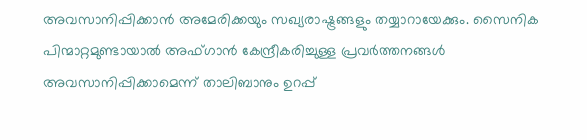അവസാനിപ്പിക്കാൻ അമേരിക്കയും സഖ്യരാഷ്ട്രങ്ങളും തയ്യാറായേക്കും. സൈനിക പിന്മാറ്റമുണ്ടായാൽ അഫ്ഗാൻ കേന്ദ്രീകരിച്ചുള്ള പ്രവർത്തനങ്ങൾ അവസാനിപ്പിക്കാമെന്ന് താലിബാനും ഉറപ്പ്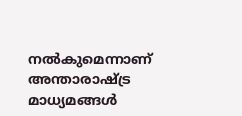നൽകുമെന്നാണ് അന്താരാഷ്ട്ര മാധ്യമങ്ങൾ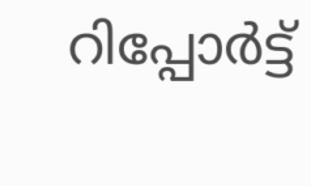റിപ്പോർട്ട്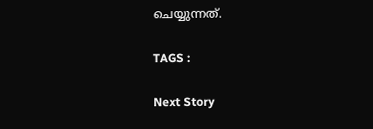ചെയ്യുന്നത്.

TAGS :

Next Story